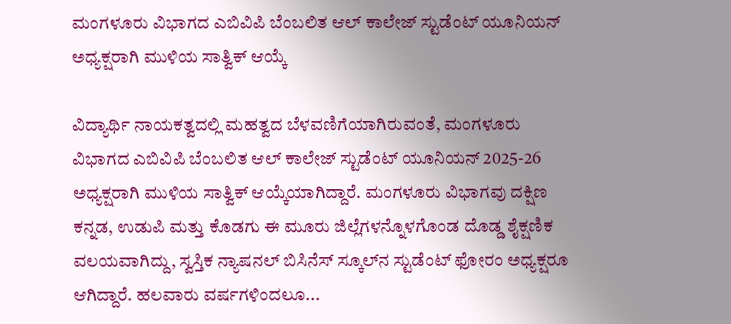ಮಂಗಳೂರು ವಿಭಾಗದ ಎಬಿವಿಪಿ ಬೆಂಬಲಿತ ಆಲ್ ಕಾಲೇಜ್ ಸ್ಟುಡೆಂಟ್ ಯೂನಿಯನ್ ಅಧ್ಯಕ್ಷರಾಗಿ ಮುಳಿಯ ಸಾತ್ವಿಕ್ ಆಯ್ಕೆ

ವಿದ್ಯಾರ್ಥಿ ನಾಯಕತ್ವದಲ್ಲಿ ಮಹತ್ವದ ಬೆಳವಣಿಗೆಯಾಗಿರುವಂತೆ, ಮಂಗಳೂರು ವಿಭಾಗದ ಎಬಿವಿಪಿ ಬೆಂಬಲಿತ ಆಲ್ ಕಾಲೇಜ್ ಸ್ಟುಡೆಂಟ್ ಯೂನಿಯನ್ 2025-26 ಅಧ್ಯಕ್ಷರಾಗಿ ಮುಳಿಯ ಸಾತ್ವಿಕ್ ಆಯ್ಕೆಯಾಗಿದ್ದಾರೆ. ಮಂಗಳೂರು ವಿಭಾಗವು ದಕ್ಷಿಣ ಕನ್ನಡ, ಉಡುಪಿ ಮತ್ತು ಕೊಡಗು ಈ ಮೂರು ಜಿಲ್ಲೆಗಳನ್ನೊಳಗೊಂಡ ದೊಡ್ಡ ಶೈಕ್ಷಣಿಕ ವಲಯವಾಗಿದ್ದು, ಸ್ವಸ್ತಿಕ ನ್ಯಾಷನಲ್ ಬಿಸಿನೆಸ್ ಸ್ಕೂಲ್‌ನ ಸ್ಟುಡೆಂಟ್ ಫೋರಂ ಅಧ್ಯಕ್ಷರೂ ಆಗಿದ್ದಾರೆ. ಹಲವಾರು ವರ್ಷಗಳಿಂದಲೂ...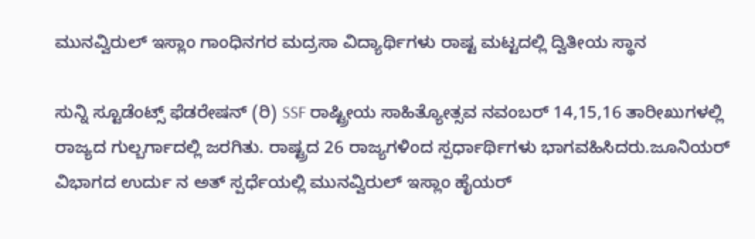ಮುನವ್ವಿರುಲ್ ಇಸ್ಲಾಂ ಗಾಂಧಿನಗರ ಮದ್ರಸಾ ವಿದ್ಯಾರ್ಥಿಗಳು ರಾಷ್ಟ ಮಟ್ಟದಲ್ಲಿ ದ್ವಿತೀಯ ಸ್ಥಾನ

ಸುನ್ನಿ ಸ್ಟೂಡೆಂಟ್ಸ್ ಫೆಡರೇಷನ್ (ರಿ) SSF ರಾಷ್ಟ್ರೀಯ ಸಾಹಿತ್ಯೋತ್ಸವ ನವಂಬರ್ 14,15,16 ತಾರೀಖುಗಳಲ್ಲಿ ರಾಜ್ಯದ ಗುಲ್ಬರ್ಗಾದಲ್ಲಿ ಜರಗಿತು. ರಾಷ್ಟ್ರದ 26 ರಾಜ್ಯಗಳಿಂದ ಸ್ಪರ್ಧಾರ್ಥಿಗಳು ಭಾಗವಹಿಸಿದರು‌.ಜೂನಿಯರ್ ವಿಭಾಗದ ಉರ್ದು ನ ಅತ್ ಸ್ಪರ್ಧೆಯಲ್ಲಿ ಮುನವ್ವಿರುಲ್ ಇಸ್ಲಾಂ ಹೈಯರ್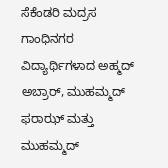ಸೆಕೆಂಡರಿ ಮದ್ರಸ ಗಾಂಧಿನಗರ  ವಿದ್ಯಾರ್ಥಿಗಳಾದ ಅಹ್ಮದ್ ಅಬ್ರಾರ್, ಮುಹಮ್ಮದ್ ಫರಾಝ್ ಮತ್ತು ಮುಹಮ್ಮದ್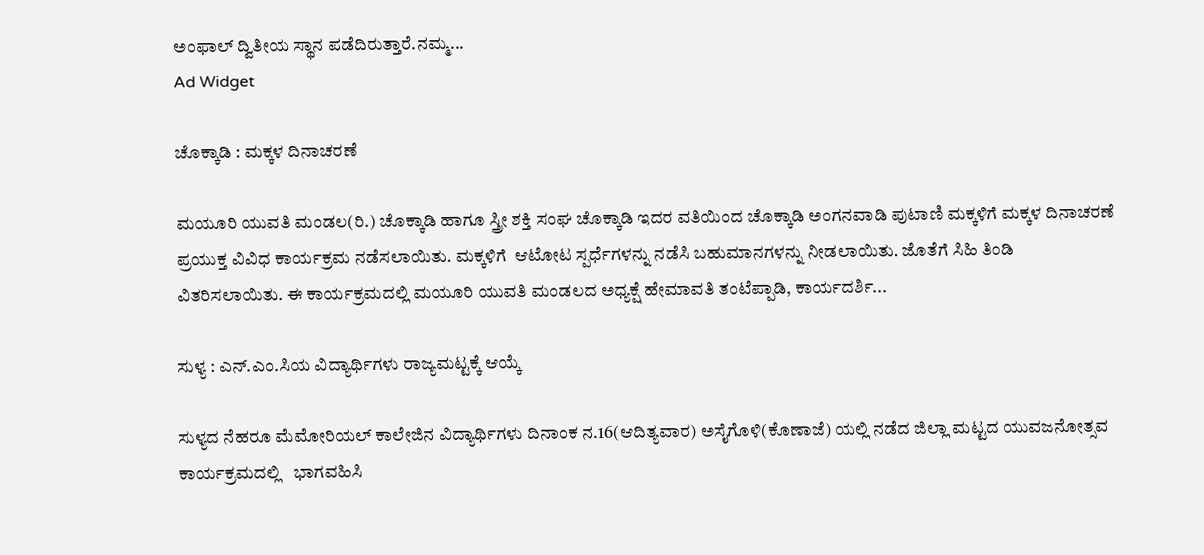ಅಂಫಾಲ್ ದ್ವಿತೀಯ ಸ್ಥಾನ ಪಡೆದಿರುತ್ತಾರೆ.ನಮ್ಮ...
Ad Widget

ಚೊಕ್ಕಾಡಿ : ಮಕ್ಕಳ ದಿನಾಚರಣೆ

ಮಯೂರಿ ಯುವತಿ ಮಂಡಲ(ರಿ.) ಚೊಕ್ಕಾಡಿ ಹಾಗೂ ಸ್ತ್ರೀ ಶಕ್ತಿ ಸಂಘ ಚೊಕ್ಕಾಡಿ ಇದರ ವತಿಯಿಂದ ಚೊಕ್ಕಾಡಿ ಅಂಗನವಾಡಿ ಪುಟಾಣಿ ಮಕ್ಕಳಿಗೆ ಮಕ್ಕಳ ದಿನಾಚರಣೆ ಪ್ರಯುಕ್ತ ವಿವಿಧ ಕಾರ್ಯಕ್ರಮ ನಡೆಸಲಾಯಿತು. ಮಕ್ಕಳಿಗೆ  ಆಟೋಟ ಸ್ಪರ್ಧೆಗಳನ್ನು ನಡೆಸಿ ಬಹುಮಾನಗಳನ್ನು ನೀಡಲಾಯಿತು. ಜೊತೆಗೆ ಸಿಹಿ ತಿಂಡಿ ವಿತರಿಸಲಾಯಿತು. ಈ ಕಾರ್ಯಕ್ರಮದಲ್ಲಿ ಮಯೂರಿ ಯುವತಿ ಮಂಡಲದ ಅಧ್ಯಕ್ಷೆ ಹೇಮಾವತಿ ತಂಟೆಪ್ಪಾಡಿ, ಕಾರ್ಯದರ್ಶಿ...

ಸುಳ್ಯ : ಎನ್.ಎಂ.ಸಿಯ ವಿದ್ಯಾರ್ಥಿಗಳು ರಾಜ್ಯಮಟ್ಟಕ್ಕೆ ಆಯ್ಕೆ

ಸುಳ್ಯದ ನೆಹರೂ ಮೆಮೋರಿಯಲ್ ಕಾಲೇಜಿನ ವಿದ್ಯಾರ್ಥಿಗಳು ದಿನಾಂಕ ನ.16(ಆದಿತ್ಯವಾರ) ಅಸೈಗೊಳಿ(ಕೊಣಾಜೆ) ಯಲ್ಲಿ ನಡೆದ ಜಿಲ್ಲಾ ಮಟ್ಟದ ಯುವಜನೋತ್ಸವ ಕಾರ್ಯಕ್ರಮದಲ್ಲಿ   ಭಾಗವಹಿಸಿ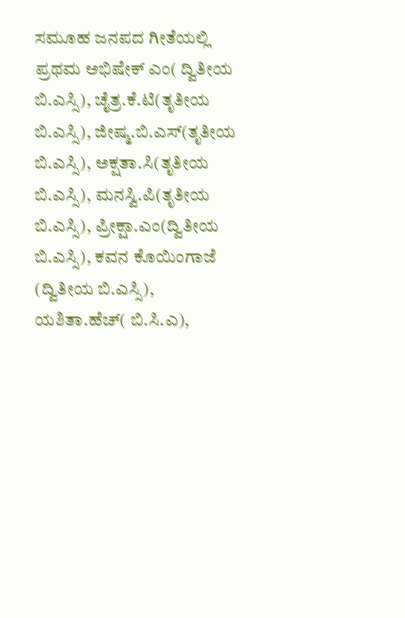ಸಮೂಹ ಜನಪದ ಗೀತೆಯಲ್ಲಿ ಪ್ರಥಮ ಅಭಿಷೇಕ್ ಎಂ( ದ್ವಿತೀಯ ಬಿ.ಎಸ್ಸಿ), ಚೈತ್ರ.ಕೆ.ಟಿ(ತೃತೀಯ ಬಿ.ಎಸ್ಸಿ), ಜೀಷ್ಮ.ಬಿ.ಎಸ್(ತೃತೀಯ ಬಿ.ಎಸ್ಸಿ), ಅಕ್ಷತಾ.ಸಿ(ತೃತೀಯ ಬಿ.ಎಸ್ಸಿ), ಮನಸ್ವಿ.ಪಿ(ತೃತೀಯ ಬಿ.ಎಸ್ಸಿ), ಪ್ರೀಕ್ಷಾ.ಎಂ(ದ್ವಿತೀಯ ಬಿ.ಎಸ್ಸಿ), ಕವನ ಕೊಯಿಂಗಾಜೆ (ದ್ವಿತೀಯ ಬಿ.ಎಸ್ಸಿ), ಯಶಿತಾ.ಹೆಚ್( ಬಿ.ಸಿ.ಎ),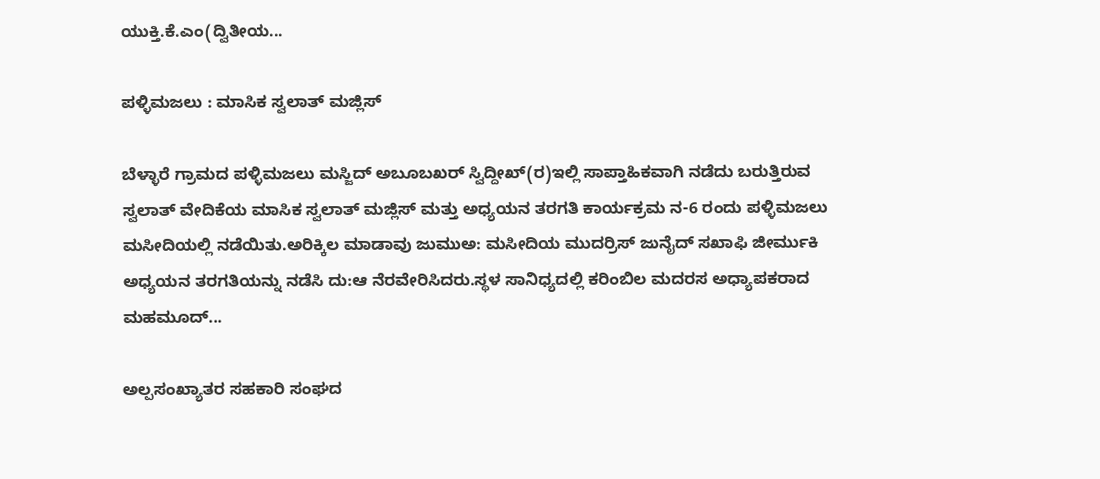ಯುಕ್ತಿ.ಕೆ.ಎಂ(ದ್ವಿತೀಯ...

ಪಳ್ಳಿಮಜಲು : ಮಾಸಿಕ ಸ್ವಲಾತ್ ಮಜ್ಲಿಸ್

ಬೆಳ್ಳಾರೆ ಗ್ರಾಮದ ಪಳ್ಳಿಮಜಲು ಮಸ್ಜಿದ್ ಅಬೂಬಖರ್ ಸ್ವಿದ್ದೀಖ್(ರ)ಇಲ್ಲಿ ಸಾಪ್ತಾಹಿಕವಾಗಿ ನಡೆದು ಬರುತ್ತಿರುವ ಸ್ವಲಾತ್ ವೇದಿಕೆಯ ಮಾಸಿಕ ಸ್ವಲಾತ್ ಮಜ್ಲಿಸ್ ಮತ್ತು ಅಧ್ಯಯನ ತರಗತಿ ಕಾರ್ಯಕ್ರಮ ನ-6 ರಂದು ಪಳ್ಳಿಮಜಲು ಮಸೀದಿಯಲ್ಲಿ ನಡೆಯಿತು.ಅರಿಕ್ಕಿಲ ಮಾಡಾವು ಜುಮುಅ: ಮಸೀದಿಯ ಮುದರ್ರಿಸ್ ಜುನೈದ್ ಸಖಾಫಿ ಜೀರ್ಮುಕಿ ಅಧ್ಯಯನ ತರಗತಿಯನ್ನು ನಡೆಸಿ ದು:ಆ ನೆರವೇರಿಸಿದರು.ಸ್ಥಳ ಸಾನಿಧ್ಯದಲ್ಲಿ ಕರಿಂಬಿಲ ಮದರಸ ಅಧ್ಯಾಪಕರಾದ ಮಹಮೂದ್...

ಅಲ್ಪಸಂಖ್ಯಾತರ ಸಹಕಾರಿ ಸಂಘದ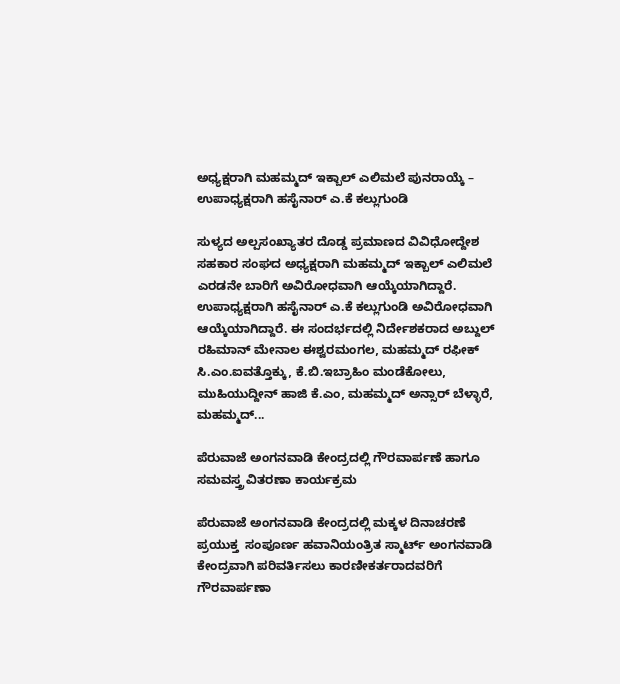ಅಧ್ಯಕ್ಷರಾಗಿ ಮಹಮ್ಮದ್ ಇಕ್ಬಾಲ್ ಎಲಿಮಲೆ ಪುನರಾಯ್ಕೆ – ಉಪಾಧ್ಯಕ್ಷರಾಗಿ ಹಸೈನಾರ್ ಎ.ಕೆ ಕಲ್ಲುಗುಂಡಿ

ಸುಳ್ಯದ ಅಲ್ಪಸಂಖ್ಯಾತರ ದೊಡ್ಡ ಪ್ರಮಾಣದ ವಿವಿಧೋದ್ದೇಶ ಸಹಕಾರ ಸಂಘದ ಅಧ್ಯಕ್ಷರಾಗಿ ಮಹಮ್ಮದ್ ಇಕ್ಬಾಲ್ ಎಲಿಮಲೆ ಎರಡನೇ ಬಾರಿಗೆ ಅವಿರೋಧವಾಗಿ ಆಯ್ಕೆಯಾಗಿದ್ದಾರೆ. ಉಪಾಧ್ಯಕ್ಷರಾಗಿ ಹಸೈನಾರ್ ಎ.ಕೆ ಕಲ್ಲುಗುಂಡಿ ಅವಿರೋಧವಾಗಿ ಆಯ್ಕೆಯಾಗಿದ್ದಾರೆ. ಈ ಸಂದರ್ಭದಲ್ಲಿ ನಿರ್ದೇಶಕರಾದ ಅಬ್ದುಲ್ ರಹಿಮಾನ್ ಮೇನಾಲ ಈಶ್ವರಮಂಗಲ, ಮಹಮ್ಮದ್ ರಫೀಕ್ ಸಿ.ಎಂ.ಐವತ್ತೊಕ್ಕು, ಕೆ.ಬಿ.ಇಬ್ರಾಹಿಂ ಮಂಡೆಕೋಲು, ಮುಹಿಯುದ್ದೀನ್ ಹಾಜಿ ಕೆ.ಎಂ, ಮಹಮ್ಮದ್ ಅನ್ಸಾರ್ ಬೆಳ್ಳಾರೆ, ಮಹಮ್ಮದ್...

ಪೆರುವಾಜೆ ಅಂಗನವಾಡಿ ಕೇಂದ್ರದಲ್ಲಿ ಗೌರವಾರ್ಪಣೆ ಹಾಗೂ ಸಮವಸ್ತ್ರ ವಿತರಣಾ ಕಾರ್ಯಕ್ರಮ

ಪೆರುವಾಜೆ ಅಂಗನವಾಡಿ ಕೇಂದ್ರದಲ್ಲಿ ಮಕ್ಕಳ ದಿನಾಚರಣೆ ಪ್ರಯುಕ್ತ  ಸಂಪೂರ್ಣ ಹವಾನಿಯಂತ್ರಿತ ಸ್ಮಾರ್ಟ್ ಅಂಗನವಾಡಿ ಕೇಂದ್ರವಾಗಿ ಪರಿವರ್ತಿಸಲು ಕಾರಣೀಕರ್ತರಾದವರಿಗೆ  ಗೌರವಾರ್ಪಣಾ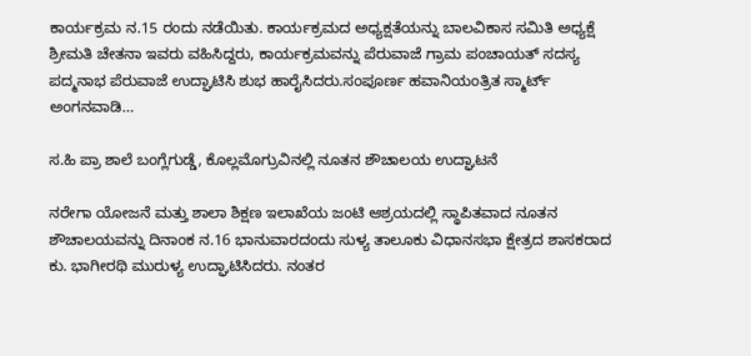ಕಾರ್ಯಕ್ರಮ ನ.15 ರಂದು ನಡೆಯಿತು. ಕಾರ್ಯಕ್ರಮದ ಅಧ್ಯಕ್ಷತೆಯನ್ನು ಬಾಲವಿಕಾಸ ಸಮಿತಿ ಅಧ್ಯಕ್ಷೆ ಶ್ರೀಮತಿ ಚೇತನಾ ಇವರು ವಹಿಸಿದ್ದರು, ಕಾರ್ಯಕ್ರಮವನ್ನು ಪೆರುವಾಜೆ ಗ್ರಾಮ ಪಂಚಾಯತ್ ಸದಸ್ಯ ಪದ್ಮನಾಭ ಪೆರುವಾಜೆ ಉದ್ಘಾಟಿಸಿ ಶುಭ ಹಾರೈಸಿದರು.ಸಂಪೂರ್ಣ ಹವಾನಿಯಂತ್ರಿತ ಸ್ಮಾರ್ಟ್ ಅಂಗನವಾಡಿ...

ಸ.ಹಿ ಪ್ರಾ ಶಾಲೆ ಬಂಗ್ಲೆಗುಡ್ಡೆ, ಕೊಲ್ಲಮೊಗ್ರುವಿನಲ್ಲಿ ನೂತನ ಶೌಚಾಲಯ ಉದ್ಘಾಟನೆ

ನರೇಗಾ ಯೋಜನೆ ಮತ್ತು ಶಾಲಾ ಶಿಕ್ಷಣ ಇಲಾಖೆಯ ಜಂಟಿ ಆಶ್ರಯದಲ್ಲಿ ಸ್ಥಾಪಿತವಾದ ನೂತನ ಶೌಚಾಲಯವನ್ನು ದಿನಾಂಕ ನ.16 ಭಾನುವಾರದಂದು ಸುಳ್ಯ ತಾಲೂಕು ವಿಧಾನಸಭಾ ಕ್ಷೇತ್ರದ ಶಾಸಕರಾದ ಕು. ಭಾಗೀರಥಿ ಮುರುಳ್ಯ ಉದ್ಘಾಟಿಸಿದರು. ನಂತರ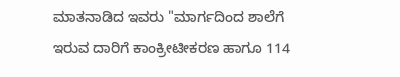ಮಾತನಾಡಿದ ಇವರು "ಮಾರ್ಗದಿಂದ ಶಾಲೆಗೆ ಇರುವ ದಾರಿಗೆ ಕಾಂಕ್ರೀಟೀಕರಣ ಹಾಗೂ 114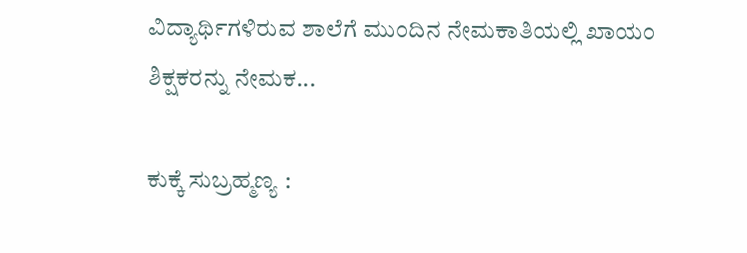ವಿದ್ಯಾರ್ಥಿಗಳಿರುವ ಶಾಲೆಗೆ ಮುಂದಿನ ನೇಮಕಾತಿಯಲ್ಲಿ ಖಾಯಂ ಶಿಕ್ಷಕರನ್ನು ನೇಮಕ...

ಕುಕ್ಕೆ ಸುಬ್ರಹ್ಮಣ್ಯ :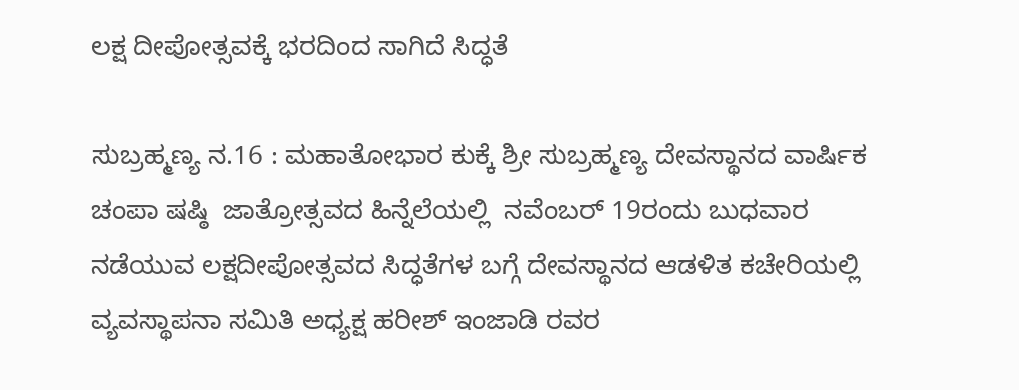ಲಕ್ಷ ದೀಪೋತ್ಸವಕ್ಕೆ ಭರದಿಂದ ಸಾಗಿದೆ ಸಿದ್ಧತೆ

ಸುಬ್ರಹ್ಮಣ್ಯ ನ.16 : ಮಹಾತೋಭಾರ ಕುಕ್ಕೆ ಶ್ರೀ ಸುಬ್ರಹ್ಮಣ್ಯ ದೇವಸ್ಥಾನದ ವಾರ್ಷಿಕ ಚಂಪಾ ಷಷ್ಠಿ  ಜಾತ್ರೋತ್ಸವದ ಹಿನ್ನೆಲೆಯಲ್ಲಿ  ನವೆಂಬರ್ 19ರಂದು ಬುಧವಾರ ನಡೆಯುವ ಲಕ್ಷದೀಪೋತ್ಸವದ ಸಿದ್ಧತೆಗಳ ಬಗ್ಗೆ ದೇವಸ್ಥಾನದ ಆಡಳಿತ ಕಚೇರಿಯಲ್ಲಿ ವ್ಯವಸ್ಥಾಪನಾ ಸಮಿತಿ ಅಧ್ಯಕ್ಷ ಹರೀಶ್ ಇಂಜಾಡಿ ರವರ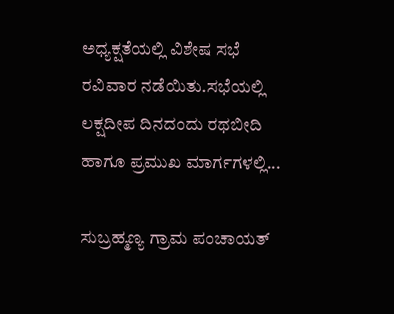ಅಧ್ಯಕ್ಷತೆಯಲ್ಲಿ ವಿಶೇಷ ಸಭೆ ರವಿವಾರ ನಡೆಯಿತು.ಸಭೆಯಲ್ಲಿ ಲಕ್ಷದೀಪ ದಿನದಂದು ರಥಬೀದಿ ಹಾಗೂ ಪ್ರಮುಖ ಮಾರ್ಗಗಳಲ್ಲಿ...

ಸುಬ್ರಹ್ಮಣ್ಯ ಗ್ರಾಮ ಪಂಚಾಯತ್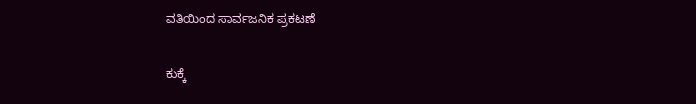ವತಿಯಿಂದ ಸಾರ್ವಜನಿಕ ಪ್ರಕಟಣೆ

ಕುಕ್ಕೆ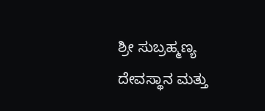ಶ್ರೀ ಸುಬ್ರಹ್ಮಣ್ಯ ದೇವಸ್ಥಾನ ಮತ್ತು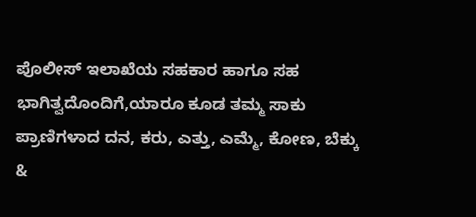ಪೊಲೀಸ್ ಇಲಾಖೆಯ ಸಹಕಾರ ಹಾಗೂ ಸಹ ಭಾಗಿತ್ವದೊಂದಿಗೆ,ಯಾರೂ ಕೂಡ ತಮ್ಮ ಸಾಕು ಪ್ರಾಣಿಗಳಾದ ದನ, ಕರು, ಎತ್ತು, ಎಮ್ಮೆ, ಕೋಣ, ಬೆಕ್ಕು &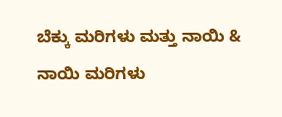ಬೆಕ್ಕು ಮರಿಗಳು ಮತ್ತು ನಾಯಿ & ನಾಯಿ ಮರಿಗಳು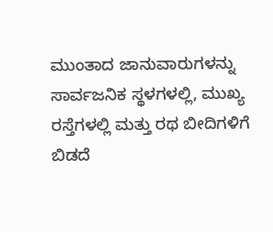ಮುಂತಾದ ಜಾನುವಾರುಗಳನ್ನು  ಸಾರ್ವಜನಿಕ ಸ್ಥಳಗಳಲ್ಲಿ, ಮುಖ್ಯ ರಸ್ತೆಗಳಲ್ಲಿ ಮತ್ತು ರಥ ಬೀದಿಗಳಿಗೆ ಬಿಡದೆ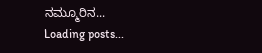ನಮ್ಮೂರಿನ...
Loading posts...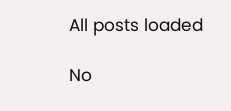All posts loaded

No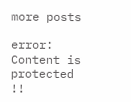more posts

error: Content is protected !!